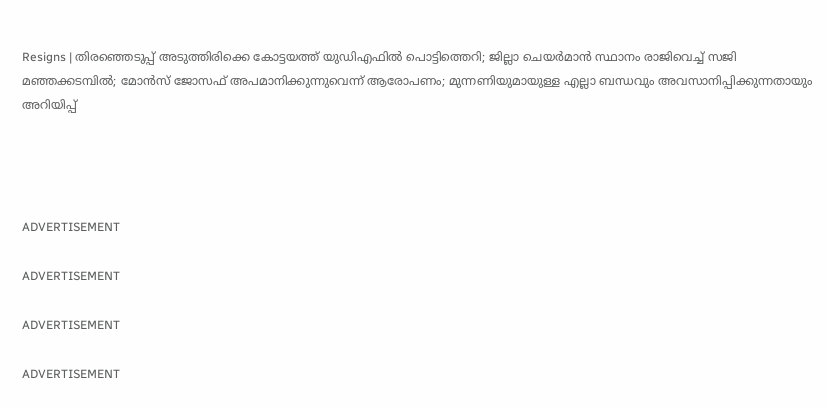Resigns | തിരഞ്ഞെടുപ്പ് അടുത്തിരിക്കെ കോട്ടയത്ത് യുഡിഎഫിൽ പൊട്ടിത്തെറി; ജില്ലാ ചെയർമാൻ സ്ഥാനം രാജിവെച്ച് സജി മഞ്ഞക്കടമ്പിൽ; മോന്‍സ് ജോസഫ് അപമാനിക്കുന്നുവെന്ന് ആരോപണം; മുന്നണിയുമായുള്ള എല്ലാ ബന്ധവും അവസാനിപ്പിക്കുന്നതായും അറിയിപ്പ്




ADVERTISEMENT

ADVERTISEMENT

ADVERTISEMENT

ADVERTISEMENT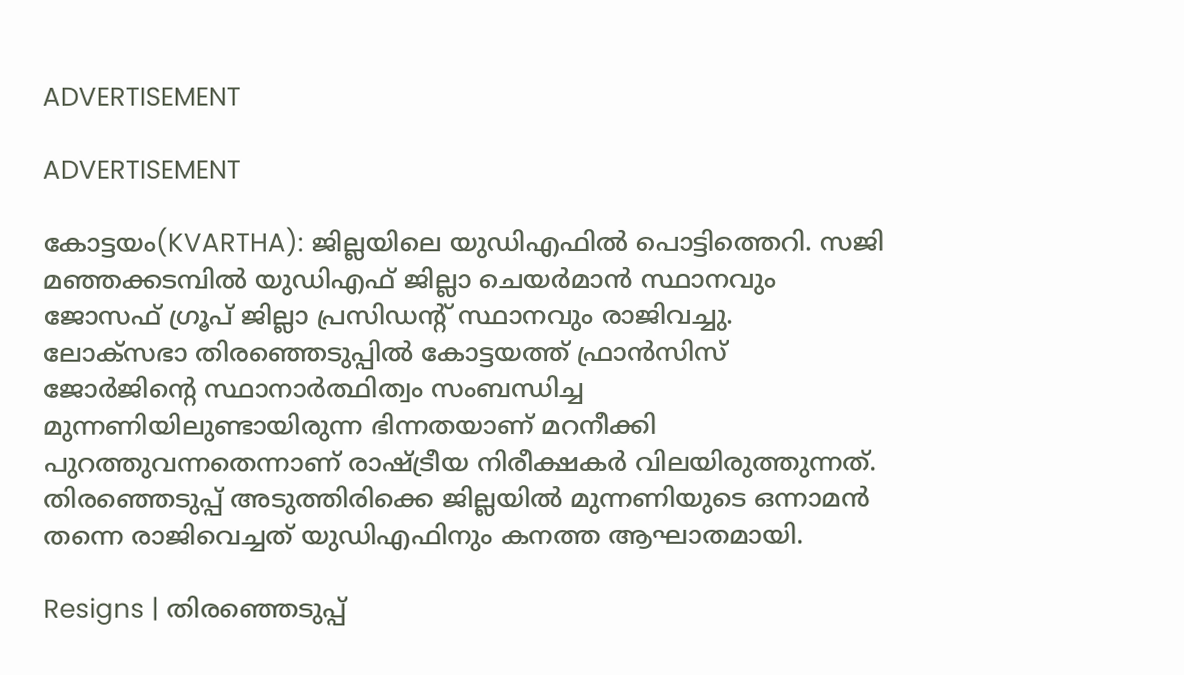ADVERTISEMENT

ADVERTISEMENT

കോട്ടയം(KVARTHA): ജില്ലയിലെ യുഡിഎഫിൽ പൊട്ടിത്തെറി. സജി മഞ്ഞക്കടമ്പിൽ യുഡിഎഫ് ജില്ലാ ചെയർമാൻ സ്ഥാനവും ജോസഫ് ഗ്രൂപ് ജില്ലാ പ്രസിഡൻ്റ് സ്ഥാനവും രാജിവച്ചു. ലോക്‌സഭാ തിരഞ്ഞെടുപ്പിൽ കോട്ടയത്ത് ഫ്രാൻസിസ് ജോർജിന്റെ സ്ഥാനാർത്ഥിത്വം സംബന്ധിച്ച മുന്നണിയിലുണ്ടായിരുന്ന ഭിന്നതയാണ് മറനീക്കി പുറത്തുവന്നതെന്നാണ് രാഷ്ട്രീയ നിരീക്ഷകർ വിലയിരുത്തുന്നത്. തിരഞ്ഞെടുപ്പ് അടുത്തിരിക്കെ ജില്ലയിൽ മുന്നണിയുടെ ഒന്നാമൻ തന്നെ രാജിവെച്ചത് യുഡിഎഫിനും കനത്ത ആഘാതമായി.

Resigns | തിരഞ്ഞെടുപ്പ്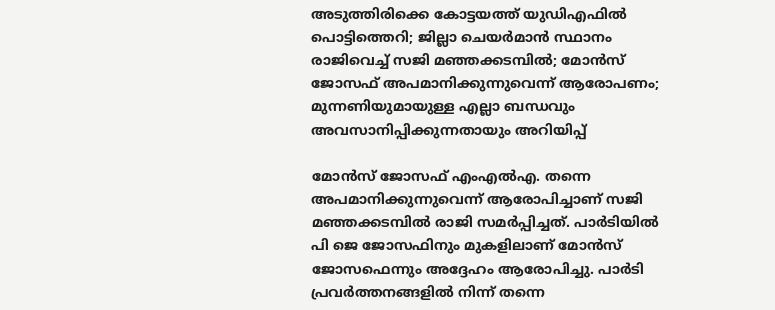അടുത്തിരിക്കെ കോട്ടയത്ത് യുഡിഎഫിൽ പൊട്ടിത്തെറി; ജില്ലാ ചെയർമാൻ സ്ഥാനം രാജിവെച്ച് സജി മഞ്ഞക്കടമ്പിൽ; മോന്‍സ് ജോസഫ് അപമാനിക്കുന്നുവെന്ന് ആരോപണം; മുന്നണിയുമായുള്ള എല്ലാ ബന്ധവും അവസാനിപ്പിക്കുന്നതായും അറിയിപ്പ്

മോന്‍സ് ജോസഫ് എംഎല്‍എ. തന്നെ അപമാനിക്കുന്നുവെന്ന് ആരോപിച്ചാണ് സജി മഞ്ഞക്കടമ്പിൽ രാജി സമര്‍പ്പിച്ചത്. പാര്‍ടിയില്‍ പി ജെ ജോസഫിനും മുകളിലാണ് മോന്‍സ് ജോസഫെന്നും അദ്ദേഹം ആരോപിച്ചു. പാര്‍ടി പ്രവര്‍ത്തനങ്ങളില്‍ നിന്ന് തന്നെ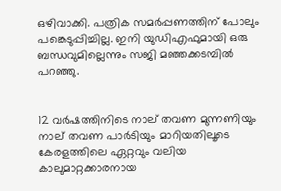ഒഴിവാക്കി. പത്രിക സമര്‍പ്പണത്തിന് പോലും പങ്കെടുപ്പിച്ചില്ല. ഇനി യുഡിഎഫുമായി ഒരു ബന്ധവുമില്ലെന്നും സജി മഞ്ഞക്കടമ്പില്‍ പറഞ്ഞു.


12 വർഷത്തിനിടെ നാല് തവണ മുന്നണിയും നാല് തവണ പാർടിയും മാറിയതിലൂടെ കേരളത്തിലെ ഏറ്റവും വലിയ കാലുമാറ്റക്കാരനായ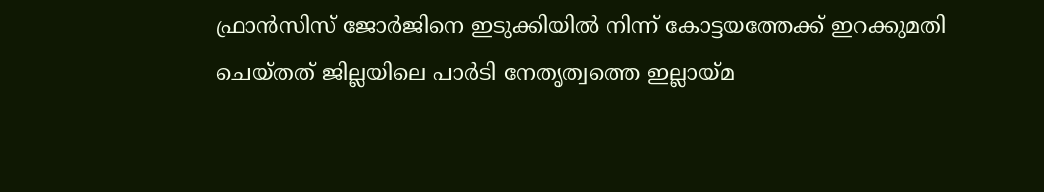ഫ്രാൻസിസ് ജോർജിനെ ഇടുക്കിയിൽ നിന്ന് കോട്ടയത്തേക്ക് ഇറക്കുമതി ചെയ്തത് ജില്ലയിലെ പാർടി നേതൃത്വത്തെ ഇല്ലായ്മ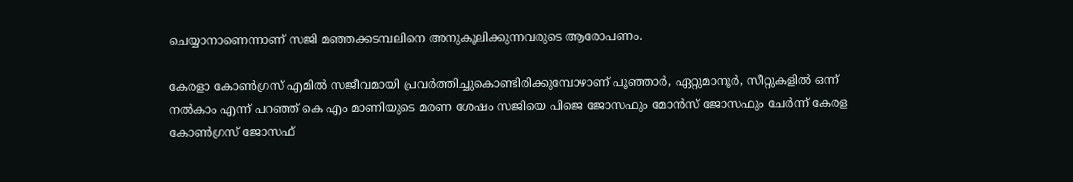ചെയ്യാനാണെന്നാണ് സജി മഞ്ഞക്കടമ്പലിനെ അനുകൂലിക്കുന്നവരുടെ ആരോപണം.

കേരളാ കോൺഗ്രസ് എമിൽ സജീവമായി പ്രവർത്തിച്ചുകൊണ്ടിരിക്കുമ്പോഴാണ് പൂഞ്ഞാർ, ഏറ്റുമാനൂർ, സീറ്റുകളിൽ ഒന്ന് നൽകാം എന്ന് പറഞ്ഞ് കെ എം മാണിയുടെ മരണ ശേഷം സജിയെ പിജെ ജോസഫും മോൻസ് ജോസഫും ചേർന്ന് കേരള കോൺഗ്രസ് ജോസഫ്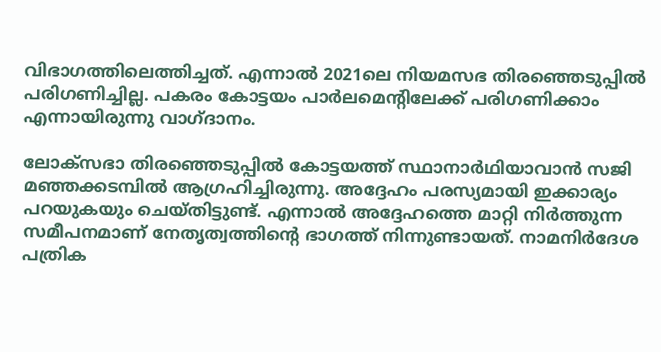വിഭാഗത്തിലെത്തിച്ചത്. എന്നാൽ 2021ലെ നിയമസഭ തിരഞ്ഞെടുപ്പിൽ പരിഗണിച്ചില്ല. പകരം കോട്ടയം പാർലമെന്റിലേക്ക് പരിഗണിക്കാം എന്നായിരുന്നു വാഗ്ദാനം.

ലോക്‌സഭാ തിരഞ്ഞെടുപ്പിൽ കോട്ടയത്ത് സ്ഥാനാർഥിയാവാൻ സജി മഞ്ഞക്കടമ്പിൽ ആഗ്രഹിച്ചിരുന്നു. അദ്ദേഹം പരസ്യമായി ഇക്കാര്യം പറയുകയും ചെയ്തിട്ടുണ്ട്. എന്നാൽ അദ്ദേഹത്തെ മാറ്റി നിർത്തുന്ന സമീപനമാണ് നേതൃത്വത്തിന്റെ ഭാഗത്ത് നിന്നുണ്ടായത്. നാമനിർദേശ പത്രിക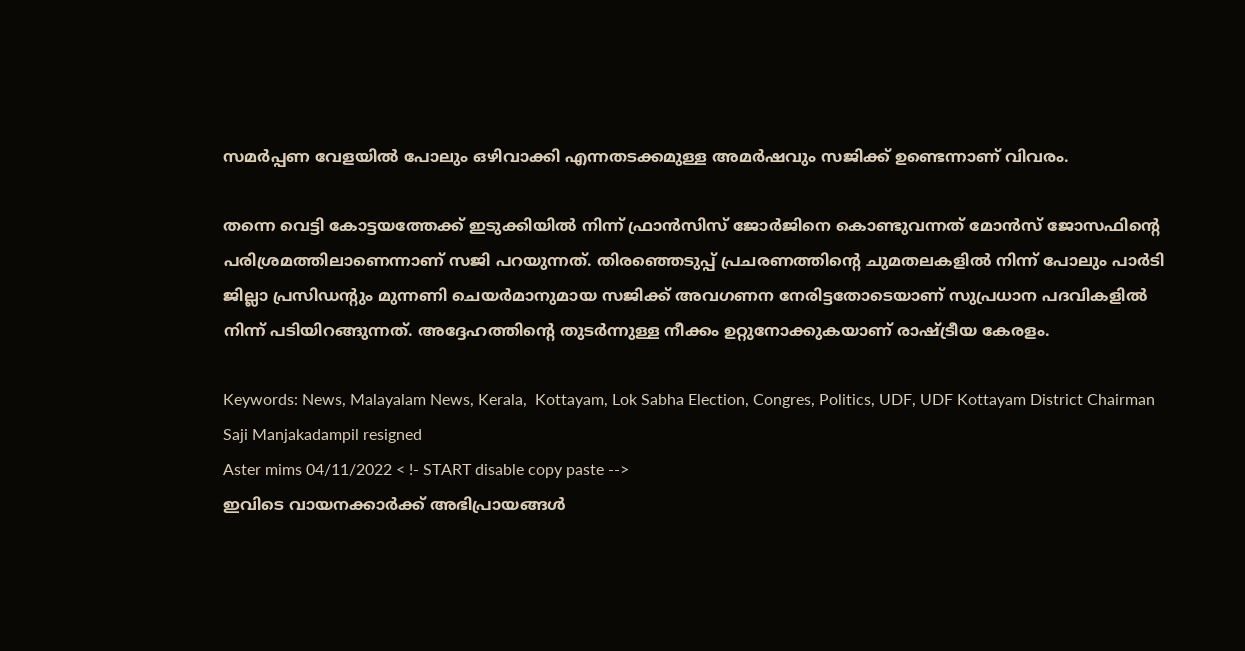സമർപ്പണ വേളയിൽ പോലും ഒഴിവാക്കി എന്നതടക്കമുള്ള അമർഷവും സജിക്ക് ഉണ്ടെന്നാണ് വിവരം.

തന്നെ വെട്ടി കോട്ടയത്തേക്ക് ഇടുക്കിയിൽ നിന്ന് ഫ്രാൻസിസ് ജോർജിനെ കൊണ്ടുവന്നത് മോൻസ് ജോസഫിന്റെ പരിശ്രമത്തിലാണെന്നാണ് സജി പറയുന്നത്. തിരഞ്ഞെടുപ്പ് പ്രചരണത്തിന്റെ ചുമതലകളിൽ നിന്ന് പോലും പാർടി ജില്ലാ പ്രസിഡന്റും മുന്നണി ചെയർമാനുമായ സജിക്ക് അവഗണന നേരിട്ടതോടെയാണ് സുപ്രധാന പദവികളിൽ നിന്ന് പടിയിറങ്ങുന്നത്. അദ്ദേഹത്തിന്റെ തുടർന്നുള്ള നീക്കം ഉറ്റുനോക്കുകയാണ് രാഷ്ട്രീയ കേരളം.

Keywords: News, Malayalam News, Kerala,  Kottayam, Lok Sabha Election, Congres, Politics, UDF, UDF Kottayam District Chairman Saji Manjakadampil resigned
Aster mims 04/11/2022 < !- START disable copy paste -->
ഇവിടെ വായനക്കാർക്ക് അഭിപ്രായങ്ങൾ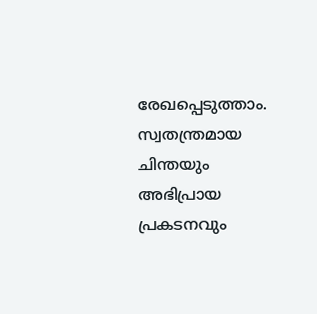രേഖപ്പെടുത്താം. സ്വതന്ത്രമായ ചിന്തയും അഭിപ്രായ പ്രകടനവും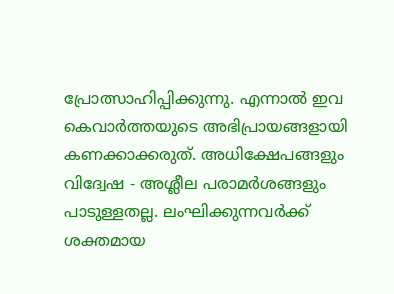പ്രോത്സാഹിപ്പിക്കുന്നു. എന്നാൽ ഇവ കെവാർത്തയുടെ അഭിപ്രായങ്ങളായി കണക്കാക്കരുത്. അധിക്ഷേപങ്ങളും വിദ്വേഷ - അശ്ലീല പരാമർശങ്ങളും പാടുള്ളതല്ല. ലംഘിക്കുന്നവർക്ക് ശക്തമായ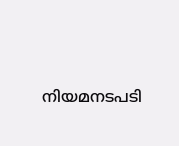നിയമനടപടി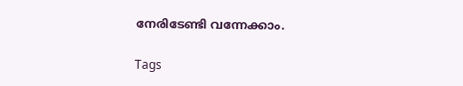നേരിടേണ്ടി വന്നേക്കാം.

Tags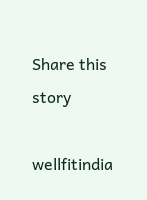Share this story

wellfitindia